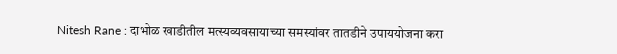Nitesh Rane : दाभोळ खाडीतील मत्स्यव्यवसायाच्या समस्यांवर तातडीने उपाययोजना करा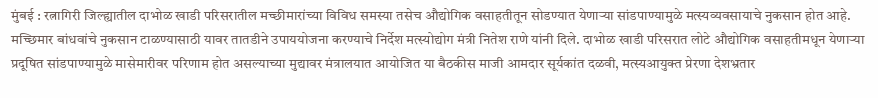मुंबई : रत्नागिरी जिल्ह्यातील दाभोळ खाडी परिसरातील मच्छीमारांच्या विविध समस्या तसेच औद्योगिक वसाहतीतून सोडण्यात येणाऱ्या सांडपाण्यामुळे मत्स्यव्यवसायाचे नुकसान होत आहे. मच्छिमार बांधवांचे नुकसान टाळण्यासाठी यावर तातडीने उपाययोजना करण्याचे निर्देश मत्स्योद्योग मंत्री नितेश राणे यांनी दिले. दाभोळ खाडी परिसरात लोटे औद्योगिक वसाहतीमधून येणाऱ्या प्रदूषित सांडपाण्यामुळे मासेमारीवर परिणाम होत असल्याच्या मुद्यावर मंत्रालयात आयोजित या बैठकीस माजी आमदार सूर्यकांत दळवी, मत्स्यआयुक्त प्रेरणा देशभ्रतार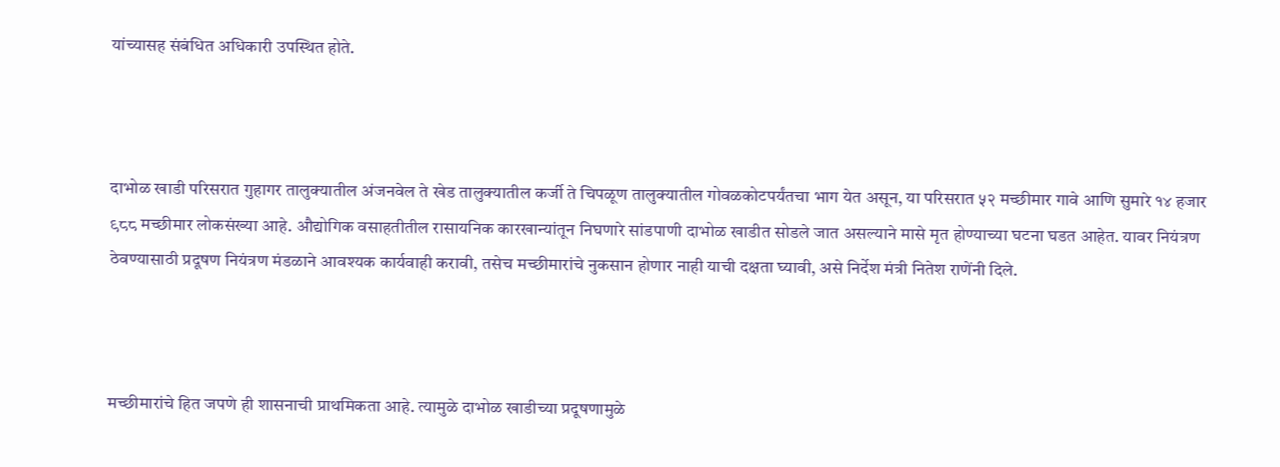यांच्यासह संबंधित अधिकारी उपस्थित होते.



दाभोळ खाडी परिसरात गुहागर तालुक्यातील अंजनवेल ते खेड तालुक्यातील कर्जी ते चिपळूण तालुक्यातील गोवळकोटपर्यंतचा भाग येत असून, या परिसरात ५२ मच्छीमार गावे आणि सुमारे १४ हजार ९८८ मच्छीमार लोकसंख्या आहे. औद्योगिक वसाहतीतील रासायनिक कारखान्यांतून निघणारे सांडपाणी दाभोळ खाडीत सोडले जात असल्याने मासे मृत होण्याच्या घटना घडत आहेत. यावर नियंत्रण ठेवण्यासाठी प्रदूषण नियंत्रण मंडळाने आवश्यक कार्यवाही करावी, तसेच मच्छीमारांचे नुकसान होणार नाही याची दक्षता घ्यावी, असे निर्देश मंत्री नितेश राणेंनी दिले.



मच्छीमारांचे हित जपणे ही शासनाची प्राथमिकता आहे. त्यामुळे दाभोळ खाडीच्या प्रदूषणामुळे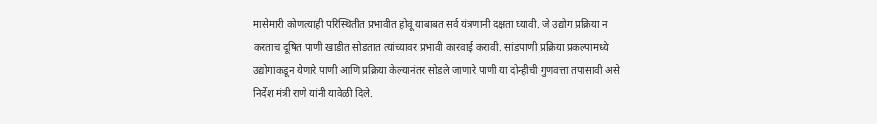मासेमारी कोणत्याही परिस्थितीत प्रभावीत होवू याबाबत सर्व यंत्रणानी दक्षता घ्यावी. जे उद्योग प्रक्रिया न करताच दूषित पाणी खाडीत सोडतात त्यांच्यावर प्रभावी कारवाई करावी. सांडपाणी प्रक्रिया प्रकल्पामध्ये उद्योगाकडून येणारे पाणी आणि प्रक्रिया केल्यानंतर सोडले जाणारे पाणी या दोन्हीची गुणवत्ता तपासावी असे निर्देश मंत्री राणे यांनी यावेळी दिले.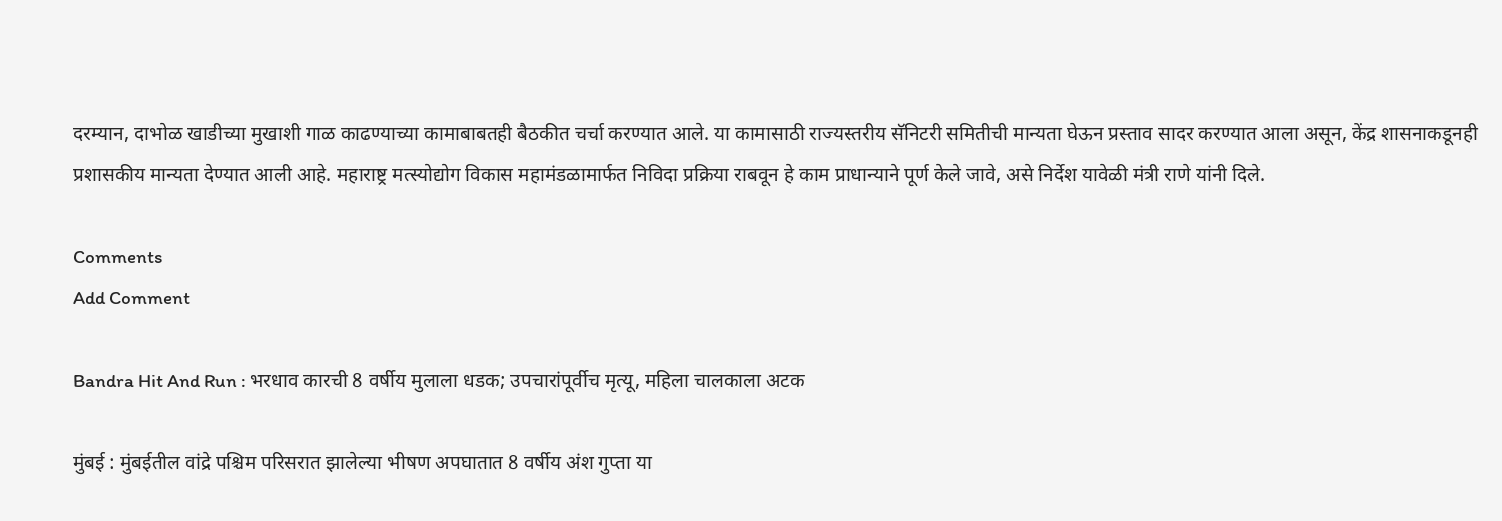दरम्यान, दाभोळ खाडीच्या मुखाशी गाळ काढण्याच्या कामाबाबतही बैठकीत चर्चा करण्यात आले. या कामासाठी राज्यस्तरीय सॅनिटरी समितीची मान्यता घेऊन प्रस्ताव सादर करण्यात आला असून, केंद्र शासनाकडूनही प्रशासकीय मान्यता देण्यात आली आहे. महाराष्ट्र मत्स्योद्योग विकास महामंडळामार्फत निविदा प्रक्रिया राबवून हे काम प्राधान्याने पूर्ण केले जावे, असे निर्देश यावेळी मंत्री राणे यांनी दिले.

Comments
Add Comment

Bandra Hit And Run : भरधाव कारची 8 वर्षीय मुलाला धडक; उपचारांपूर्वीच मृत्यू, महिला चालकाला अटक

मुंबई : मुंबईतील वांद्रे पश्चिम परिसरात झालेल्या भीषण अपघातात 8 वर्षीय अंश गुप्ता या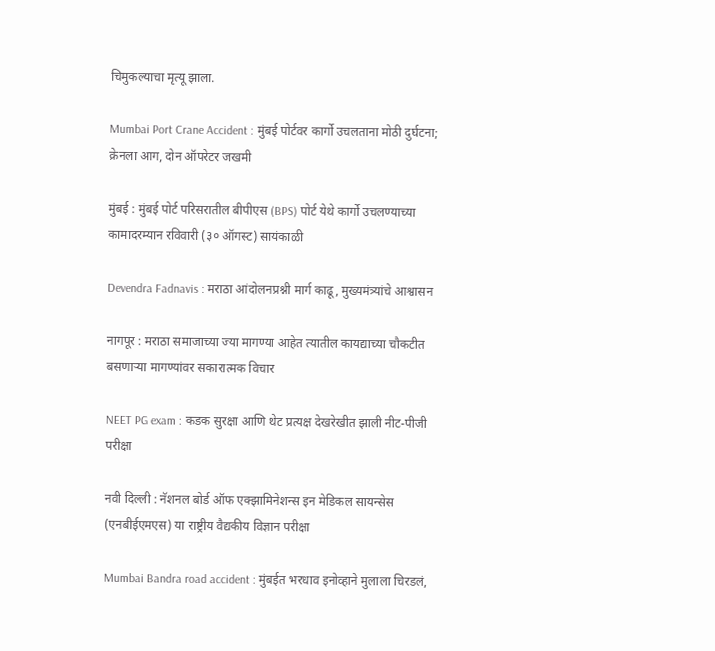चिमुकल्याचा मृत्यू झाला.

Mumbai Port Crane Accident : मुंबई पोर्टवर कार्गो उचलताना मोठी दुर्घटना; क्रेनला आग, दोन ऑपरेटर जखमी

मुंबई : मुंबई पोर्ट परिसरातील बीपीएस (BPS) पोर्ट येथे कार्गो उचलण्याच्या कामादरम्यान रविवारी (३० ऑगस्ट) सायंकाळी

Devendra Fadnavis : मराठा आंदोलनप्रश्नी मार्ग काढू, मुख्यमंत्र्यांचे आश्वासन

नागपूर : मराठा समाजाच्या ज्या मागण्या आहेत त्यातील कायद्याच्या चौकटीत बसणाऱ्या मागण्यांवर सकारात्मक विचार

NEET PG exam : कडक सुरक्षा आणि थेट प्रत्यक्ष देखरेखीत झाली नीट-पीजी परीक्षा

नवी दिल्ली : नॅशनल बोर्ड ऑफ एक्झामिनेशन्स इन मेडिकल सायन्सेस (एनबीईएमएस) या राष्ट्रीय वैद्यकीय विज्ञान परीक्षा

Mumbai Bandra road accident : मुंबईत भरधाव इनोव्हाने मुलाला चिरडलं,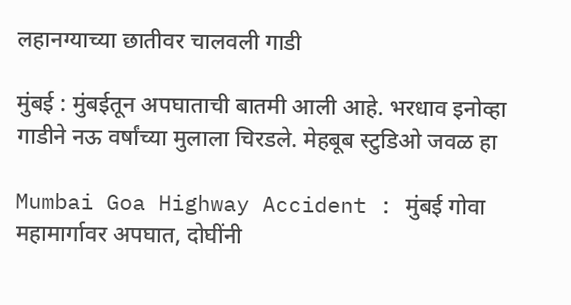लहानग्याच्या छातीवर चालवली गाडी

मुंबई : मुंबईतून अपघाताची बातमी आली आहे. भरधाव इनोव्हा गाडीने नऊ वर्षांच्या मुलाला चिरडले. मेहबूब स्टुडिओ जवळ हा

Mumbai Goa Highway Accident : मुंबई गोवा महामार्गावर अपघात, दोघींनी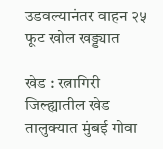उडवल्यानंतर वाहन २५ फूट खोल खड्ड्यात

खेड : रत्नागिरी जिल्ह्यातील खेड तालुक्यात मुंबई गोवा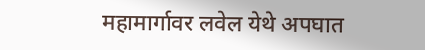महामार्गावर लवेल येथे अपघात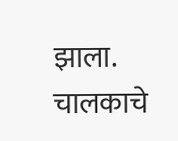झाला. चालकाचे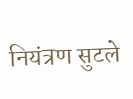नियंत्रण सुटले